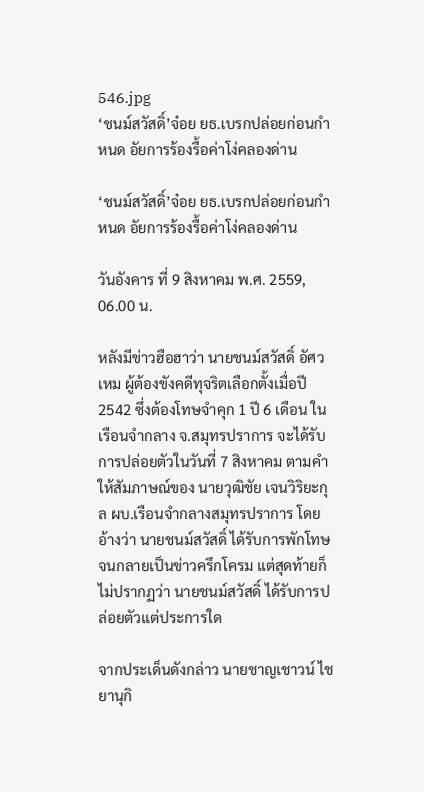546.jpg
‘ชนม์สวัสดิ์’จ๋อย ยธ.เบรกปล่อยก่อนกำหนด อัยการร้องรื้อค่าโง่คลองด่าน

‘ชนม์สวัสดิ์’จ๋อย ยธ.เบรกปล่อยก่อนกำหนด อัยการร้องรื้อค่าโง่คลองด่าน

วันอังคาร ที่ 9 สิงหาคม พ.ศ. 2559, 06.00 น.

หลังมีข่าวฮือฮาว่า นายชนม์สวัสดิ์ อัศวเหม ผู้ต้องขังคดีทุจริตเลือกตั้งเมื่อปี 2542 ซึ่งต้องโทษจำคุก 1 ปี 6 เดือน ในเรือนจำกลาง จ.สมุทรปราการ จะได้รับการปล่อยตัวในวันที่ 7 สิงหาคม ตามคำให้สัมภาษณ์ของ นายวุฒิชัย เจนวิริยะกุล ผบ.เรือนจำกลางสมุทรปราการ โดยอ้างว่า นายชนม์สวัสดิ์ ได้รับการพักโทษ จนกลายเป็นข่าวครึกโครม แต่สุดท้ายก็ไม่ปรากฏว่า นายชนม์สวัสดิ์ ได้รับการปล่อยตัวแต่ประการใด

จากประเด็นดังกล่าว นายชาญเชาวน์ ไชยานุกิ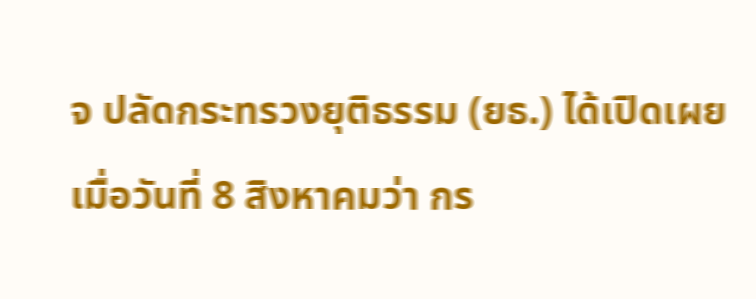จ ปลัดกระทรวงยุติธรรม (ยธ.) ได้เปิดเผยเมื่อวันที่ 8 สิงหาคมว่า กร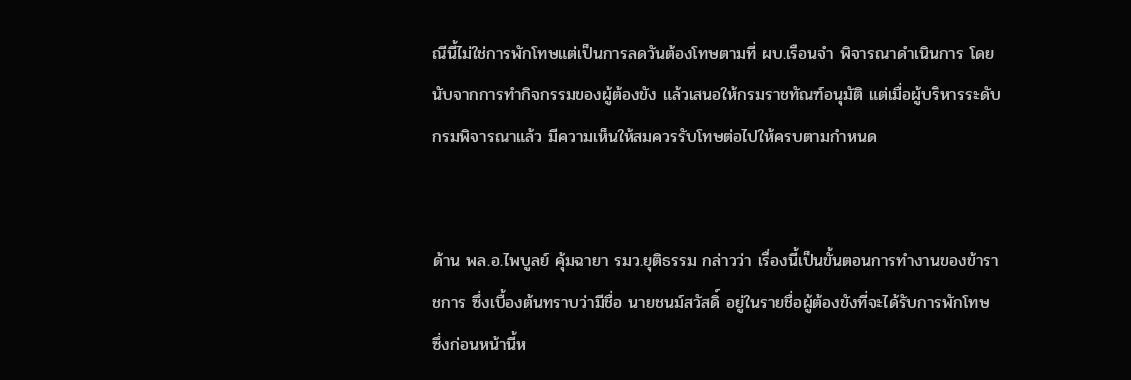ณีนี้ไม่ใช่การพักโทษแต่เป็นการลดวันต้องโทษตามที่ ผบ.เรือนจำ พิจารณาดำเนินการ โดยนับจากการทำกิจกรรมของผู้ต้องขัง แล้วเสนอให้กรมราชทัณฑ์อนุมัติ แต่เมื่อผู้บริหารระดับกรมพิจารณาแล้ว มีความเห็นให้สมควรรับโทษต่อไปให้ครบตามกำหนด


ด้าน พล.อ.ไพบูลย์ คุ้มฉายา รมว.ยุติธรรม กล่าวว่า เรื่องนี้เป็นขั้นตอนการทำงานของข้าราชการ ซึ่งเบื้องต้นทราบว่ามีชื่อ นายชนม์สวัสดิ์ อยู่ในรายชื่อผู้ต้องขังที่จะได้รับการพักโทษ ซึ่งก่อนหน้านี้ห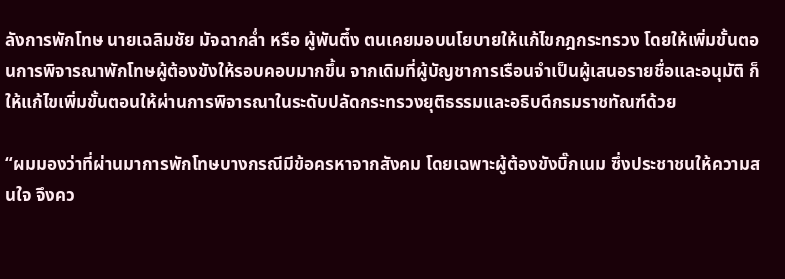ลังการพักโทษ นายเฉลิมชัย มัจฉากล่ำ หรือ ผู้พันตึ๋ง ตนเคยมอบนโยบายให้แก้ไขกฎกระทรวง โดยให้เพิ่มขั้นตอนการพิจารณาพักโทษผู้ต้องขังให้รอบคอบมากขึ้น จากเดิมที่ผู้บัญชาการเรือนจำเป็นผู้เสนอรายชื่อและอนุมัติ ก็ให้แก้ไขเพิ่มขั้นตอนให้ผ่านการพิจารณาในระดับปลัดกระทรวงยุติธรรมและอธิบดีกรมราชทัณฑ์ด้วย

“ผมมองว่าที่ผ่านมาการพักโทษบางกรณีมีข้อครหาจากสังคม โดยเฉพาะผู้ต้องขังบิ๊กเนม ซึ่งประชาชนให้ความสนใจ จึงคว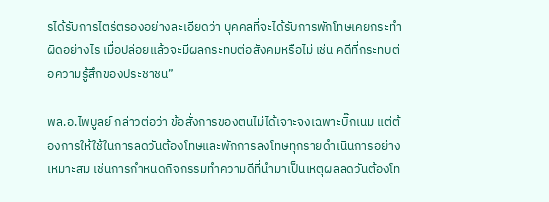รได้รับการไตร่ตรองอย่างละเอียดว่า บุคคลที่จะได้รับการพักโทษเคยกระทำผิดอย่างไร เมื่อปล่อยแล้วจะมีผลกระทบต่อสังคมหรือไม่ เช่น คดีที่กระทบต่อความรู้สึกของประชาชน”

พล.อ.ไพบูลย์ กล่าวต่อว่า ข้อสั่งการของตนไม่ได้เจาะจงเฉพาะบิ๊กเนม แต่ต้องการให้ใช้ในการลดวันต้องโทษและพักการลงโทษทุกรายดำเนินการอย่างเหมาะสม เช่นการกำหนดกิจกรรมทำความดีที่นำมาเป็นเหตุผลลดวันต้องโท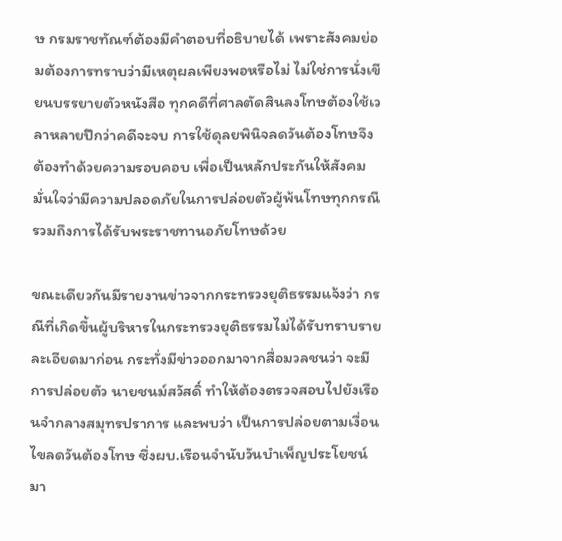ษ กรมราชทัณฑ์ต้องมีคำตอบที่อธิบายได้ เพราะสังคมย่อมต้องการทราบว่ามีเหตุผลเพียงพอหรือไม่ ไม่ใช่การนั่งเขียนบรรยายตัวหนังสือ ทุกคดีที่ศาลตัดสินลงโทษต้องใช้เวลาหลายปีกว่าคดีจะจบ การใช้ดุลยพินิจลดวันต้องโทษจึงต้องทำด้วยความรอบคอบ เพื่อเป็นหลักประกันให้สังคมมั่นใจว่ามีความปลอดภัยในการปล่อยตัวผู้พ้นโทษทุกกรณี รวมถึงการได้รับพระราชทานอภัยโทษด้วย

ขณะเดียวกันมีรายงานข่าวจากกระทรวงยุติธรรมแจ้งว่า กรณีที่เกิดขึ้นผู้บริหารในกระทรวงยุติธรรมไม่ได้รับทราบรายละเอียดมาก่อน กระทั่งมีข่าวออกมาจากสื่อมวลชนว่า จะมีการปล่อยตัว นายชนม์สวัสดิ์ ทำให้ต้องตรวจสอบไปยังเรือนจำกลางสมุทรปราการ และพบว่า เป็นการปล่อยตามเงื่อนไขลดวันต้องโทษ ซึ่งผบ.เรือนจำนับวันบำเพ็ญประโยชน์มา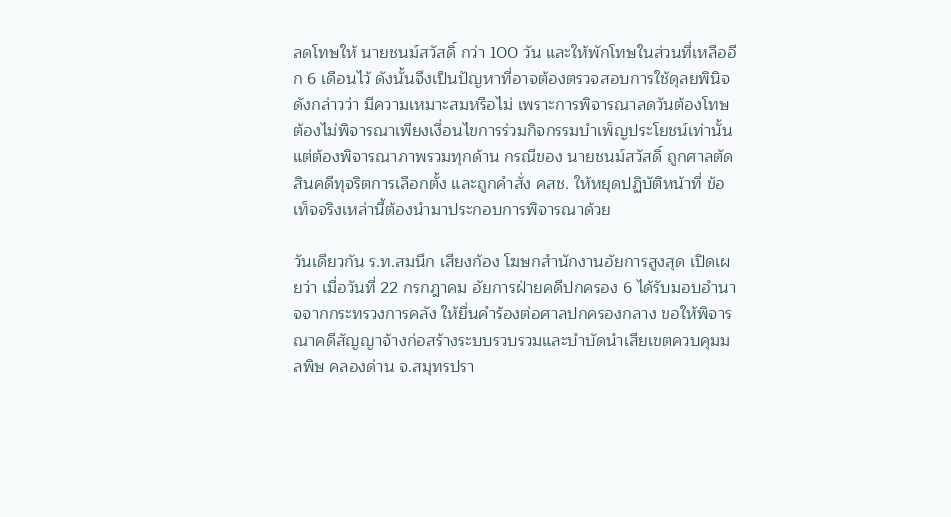ลดโทษให้ นายชนม์สวัสดิ์ กว่า 100 วัน และให้พักโทษในส่วนที่เหลืออีก 6 เดือนไว้ ดังนั้นจึงเป็นปัญหาที่อาจต้องตรวจสอบการใช้ดุลยพินิจดังกล่าวว่า มีความเหมาะสมหรือไม่ เพราะการพิจารณาลดวันต้องโทษต้องไม่พิจารณาเพียงเงื่อนไขการร่วมกิจกรรมบำเพ็ญประโยชน์เท่านั้น แต่ต้องพิจารณาภาพรวมทุกด้าน กรณีของ นายชนม์สวัสดิ์ ถูกศาลตัดสินคดีทุจริตการเลือกตั้ง และถูกคำสั่ง คสช. ให้หยุดปฏิบัติหน้าที่ ข้อเท็จจริงเหล่านี้ต้องนำมาประกอบการพิจารณาด้วย

วันเดียวกัน ร.ท.สมนึก เสียงก้อง โฆษกสำนักงานอัยการสูงสุด เปิดเผยว่า เมื่อวันที่ 22 กรกฎาคม อัยการฝ่ายคดีปกครอง 6 ได้รับมอบอำนาจจากกระทรวงการคลัง ให้ยื่นคำร้องต่อศาลปกครองกลาง ขอให้พิจารณาคดีสัญญาจ้างก่อสร้างระบบรวบรวมและบำบัดนำเสียเขตควบคุมมลพิษ คลองด่าน จ.สมุทรปรา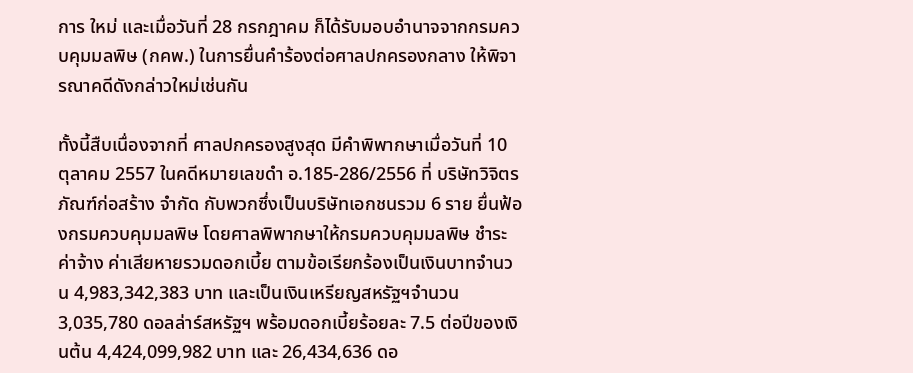การ ใหม่ และเมื่อวันที่ 28 กรกฎาคม ก็ได้รับมอบอำนาจจากกรมควบคุมมลพิษ (กคพ.) ในการยื่นคำร้องต่อศาลปกครองกลาง ให้พิจารณาคดีดังกล่าวใหม่เช่นกัน

ทั้งนี้สืบเนื่องจากที่ ศาลปกครองสูงสุด มีคำพิพากษาเมื่อวันที่ 10 ตุลาคม 2557 ในคดีหมายเลขดำ อ.185-286/2556 ที่ บริษัทวิจิตรภัณฑ์ก่อสร้าง จำกัด กับพวกซึ่งเป็นบริษัทเอกชนรวม 6 ราย ยื่นฟ้องกรมควบคุมมลพิษ โดยศาลพิพากษาให้กรมควบคุมมลพิษ ชำระค่าจ้าง ค่าเสียหายรวมดอกเบี้ย ตามข้อเรียกร้องเป็นเงินบาทจำนวน 4,983,342,383 บาท และเป็นเงินเหรียญสหรัฐฯจำนวน 3,035,780 ดอลล่าร์สหรัฐฯ พร้อมดอกเบี้ยร้อยละ 7.5 ต่อปีของเงินต้น 4,424,099,982 บาท และ 26,434,636 ดอ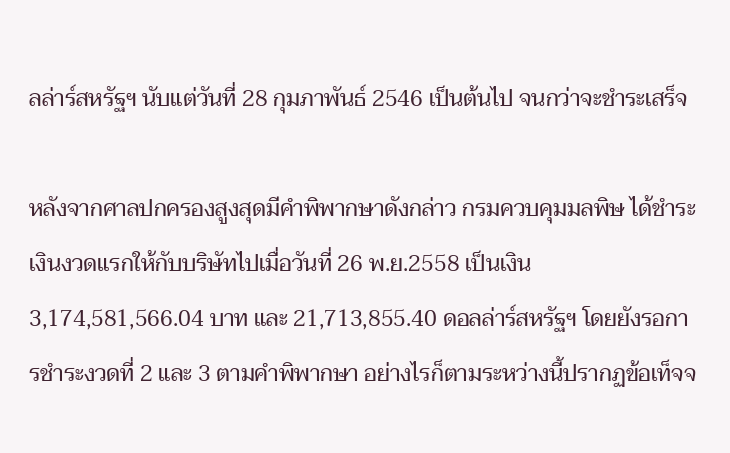ลล่าร์สหรัฐฯ นับแต่วันที่ 28 กุมภาพันธ์ 2546 เป็นต้นไป จนกว่าจะชำระเสร็จ

หลังจากศาลปกครองสูงสุดมีคำพิพากษาดังกล่าว กรมควบคุมมลพิษ ได้ชำระเงินงวดแรกให้กับบริษัทไปเมื่อวันที่ 26 พ.ย.2558 เป็นเงิน 3,174,581,566.04 บาท และ 21,713,855.40 ดอลล่าร์สหรัฐฯ โดยยังรอการชำระงวดที่ 2 และ 3 ตามคำพิพากษา อย่างไรก็ตามระหว่างนี้ปรากฏข้อเท็จจ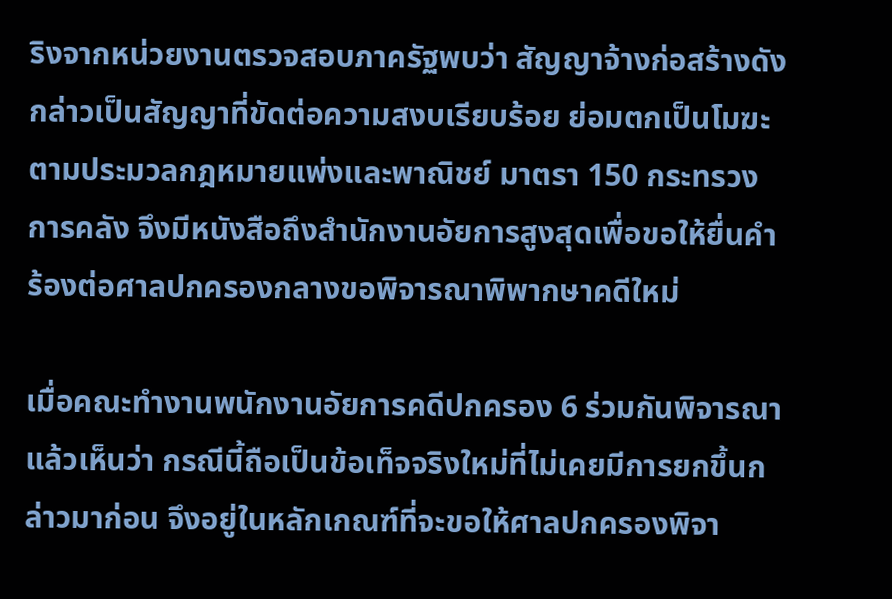ริงจากหน่วยงานตรวจสอบภาครัฐพบว่า สัญญาจ้างก่อสร้างดังกล่าวเป็นสัญญาที่ขัดต่อความสงบเรียบร้อย ย่อมตกเป็นโมฆะตามประมวลกฎหมายแพ่งและพาณิชย์ มาตรา 150 กระทรวงการคลัง จึงมีหนังสือถึงสำนักงานอัยการสูงสุดเพื่อขอให้ยื่นคำร้องต่อศาลปกครองกลางขอพิจารณาพิพากษาคดีใหม่

เมื่อคณะทำงานพนักงานอัยการคดีปกครอง 6 ร่วมกันพิจารณาแล้วเห็นว่า กรณีนี้ถือเป็นข้อเท็จจริงใหม่ที่ไม่เคยมีการยกขึ้นกล่าวมาก่อน จึงอยู่ในหลักเกณฑ์ที่จะขอให้ศาลปกครองพิจา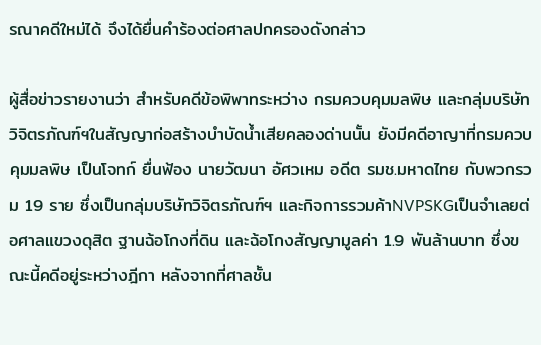รณาคดีใหม่ได้ จึงได้ยื่นคำร้องต่อศาลปกครองดังกล่าว

ผู้สื่อข่าวรายงานว่า สำหรับคดีข้อพิพาทระหว่าง กรมควบคุมมลพิษ และกลุ่มบริษัทวิจิตรภัณฑ์ฯในสัญญาก่อสร้างบำบัดน้ำเสียคลองด่านนั้น ยังมีคดีอาญาที่กรมควบคุมมลพิษ เป็นโจทก์ ยื่นฟ้อง นายวัฒนา อัศวเหม อดีต รมช.มหาดไทย กับพวกรวม 19 ราย ซึ่งเป็นกลุ่มบริษัทวิจิตรภัณฑ์ฯ และกิจการรวมค้าNVPSKGเป็นจำเลยต่อศาลแขวงดุสิต ฐานฉ้อโกงที่ดิน และฉ้อโกงสัญญามูลค่า 1.9 พันล้านบาท ซึ่งขณะนี้คดีอยู่ระหว่างฎีกา หลังจากที่ศาลชั้น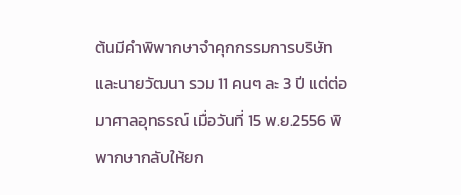ต้นมีคำพิพากษาจำคุกกรรมการบริษัทและนายวัฒนา รวม 11 คนๆ ละ 3 ปี แต่ต่อมาศาลอุทธรณ์ เมื่อวันที่ 15 พ.ย.2556 พิพากษากลับให้ยก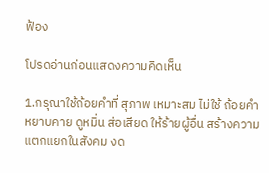ฟ้อง

โปรดอ่านก่อนแสดงความคิดเห็น

1.กรุณาใช้ถ้อยคำที่ สุภาพ เหมาะสม ไม่ใช้ ถ้อยคำหยาบคาย ดูหมิ่น ส่อเสียด ให้ร้ายผู้อื่น สร้างความแตกแยกในสังคม งด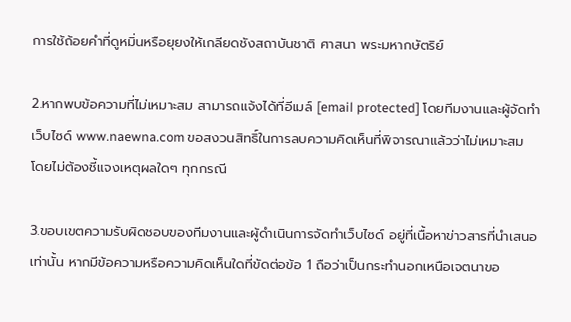การใช้ถ้อยคำที่ดูหมิ่นหรือยุยงให้เกลียดชังสถาบันชาติ ศาสนา พระมหากษัตริย์

2.หากพบข้อความที่ไม่เหมาะสม สามารถแจ้งได้ที่อีเมล์ [email protected] โดยทีมงานและผู้จัดทำเว็บไซด์ www.naewna.com ขอสงวนสิทธิ์ในการลบความคิดเห็นที่พิจารณาแล้วว่าไม่เหมาะสม โดยไม่ต้องชี้แจงเหตุผลใดๆ ทุกกรณี

3.ขอบเขตความรับผิดชอบของทีมงานและผู้ดำเนินการจัดทำเว็บไซด์ อยู่ที่เนื้อหาข่าวสารที่นำเสนอเท่านั้น หากมีข้อความหรือความคิดเห็นใดที่ขัดต่อข้อ 1 ถือว่าเป็นกระทำนอกเหนือเจตนาขอ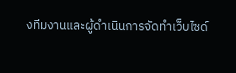งทีมงานและผู้ดำเนินการจัดทำเว็บไซด์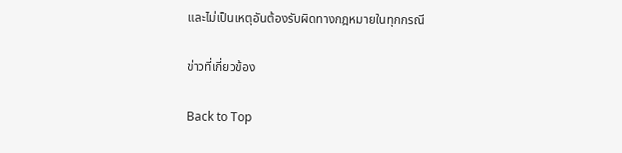และไม่เป็นเหตุอันต้องรับผิดทางกฎหมายในทุกกรณี

ข่าวที่เกี่ยวข้อง

Back to Top